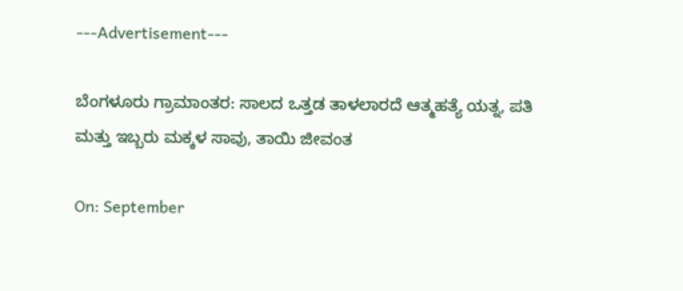---Advertisement---

ಬೆಂಗಳೂರು ಗ್ರಾಮಾಂತರ: ಸಾಲದ ಒತ್ತಡ ತಾಳಲಾರದೆ ಆತ್ಮಹತ್ಯೆ ಯತ್ನ, ಪತಿ ಮತ್ತು ಇಬ್ಬರು ಮಕ್ಕಳ ಸಾವು, ತಾಯಿ ಜೀವಂತ

On: September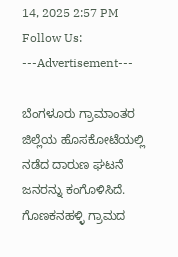14, 2025 2:57 PM
Follow Us:
---Advertisement---

ಬೆಂಗಳೂರು ಗ್ರಾಮಾಂತರ ಜಿಲ್ಲೆಯ ಹೊಸಕೋಟೆಯಲ್ಲಿ ನಡೆದ ದಾರುಣ ಘಟನೆ ಜನರನ್ನು ಕಂಗೊಳಿಸಿದೆ. ಗೊಣಕನಹಳ್ಳಿ ಗ್ರಾಮದ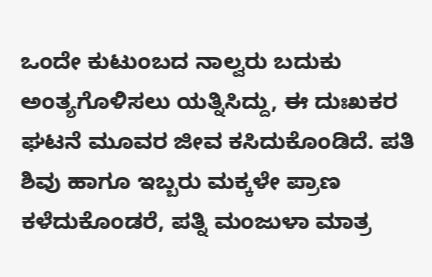ಒಂದೇ ಕುಟುಂಬದ ನಾಲ್ವರು ಬದುಕು ಅಂತ್ಯಗೊಳಿಸಲು ಯತ್ನಿಸಿದ್ದು, ಈ ದುಃಖಕರ ಘಟನೆ ಮೂವರ ಜೀವ ಕಸಿದುಕೊಂಡಿದೆ. ಪತಿ ಶಿವು ಹಾಗೂ ಇಬ್ಬರು ಮಕ್ಕಳೇ ಪ್ರಾಣ ಕಳೆದುಕೊಂಡರೆ, ಪತ್ನಿ ಮಂಜುಳಾ ಮಾತ್ರ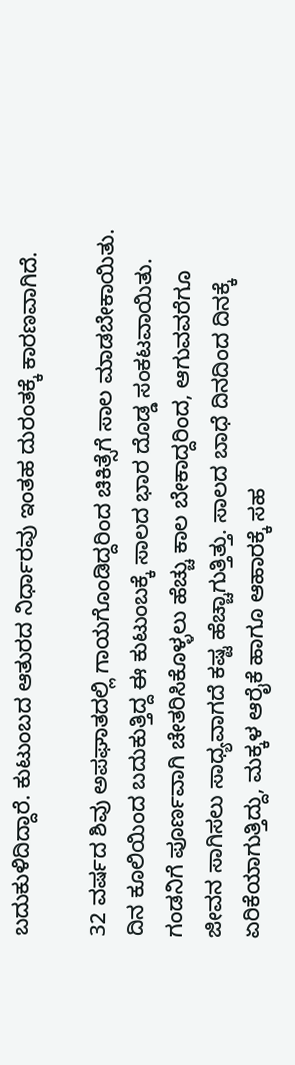ಬದುಕುಳಿದಿದ್ದಾರೆ. ಕುಟುಂಬದ ಆತುರದ ನಿರ್ಧಾರವು ಇಂತಹ ದುರಂತಕ್ಕೆ ಕಾರಣವಾಗಿದೆ.

32 ವರ್ಷದ ಶಿವು ಅಪಘಾತದಲ್ಲಿ ಗಾಯಗೊಂಡಿದ್ದರಿಂದ ಚಿಕಿತ್ಸೆಗೆ ಸಾಲ ಮಾಡಬೇಕಾಯಿತು. ದಿನ ಕೂಲಿಯಿಂದ ಬದುಕುತ್ತಿದ್ದ ಈ ಕುಟುಂಬಕ್ಕೆ ಸಾಲದ ಭಾರ ದೊಡ್ಡ ಸಂಕಟವಾಯಿತು. ಗಂಡನಿಗೆ ಪೂರ್ಣವಾಗಿ ಚೇತರಿಸಿಕೊಳ್ಳಲು ಹೆಚ್ಚು ಕಾಲ ಬೇಕಾದ್ದರಿಂದ, ಆಗುವವರೆಗೂ ಜೀವನ ಸಾಗಿಸಲು ಸಾಧ್ಯವಾಗದೆ ಕಷ್ಟ ಹೆಚ್ಚಾಗುತ್ತಿತ್ತು. ಸಾಲದ ಬಾಧೆ ದಿನದಿಂದ ದಿನಕ್ಕೆ ಏರಿಕೆಯಾಗುತ್ತಿದ್ದು, ಮಕ್ಕಳ ಆರೈಕೆ ಹಾಗೂ ಆಹಾರಕ್ಕೆ ಸಹ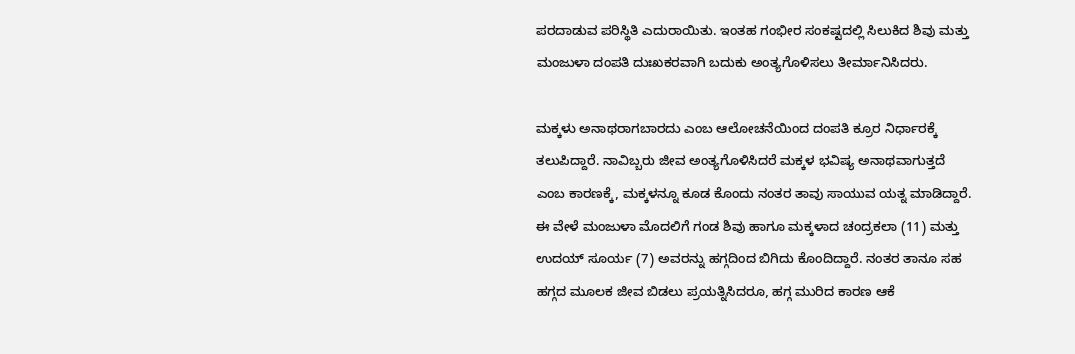ಪರದಾಡುವ ಪರಿಸ್ಥಿತಿ ಎದುರಾಯಿತು. ಇಂತಹ ಗಂಭೀರ ಸಂಕಷ್ಟದಲ್ಲಿ ಸಿಲುಕಿದ ಶಿವು ಮತ್ತು ಮಂಜುಳಾ ದಂಪತಿ ದುಃಖಕರವಾಗಿ ಬದುಕು ಅಂತ್ಯಗೊಳಿಸಲು ತೀರ್ಮಾನಿಸಿದರು.

ಮಕ್ಕಳು ಅನಾಥರಾಗಬಾರದು ಎಂಬ ಆಲೋಚನೆಯಿಂದ ದಂಪತಿ ಕ್ರೂರ ನಿರ್ಧಾರಕ್ಕೆ ತಲುಪಿದ್ದಾರೆ. ನಾವಿಬ್ಬರು ಜೀವ ಅಂತ್ಯಗೊಳಿಸಿದರೆ ಮಕ್ಕಳ ಭವಿಷ್ಯ ಅನಾಥವಾಗುತ್ತದೆ ಎಂಬ ಕಾರಣಕ್ಕೆ, ಮಕ್ಕಳನ್ನೂ ಕೂಡ ಕೊಂದು ನಂತರ ತಾವು ಸಾಯುವ ಯತ್ನ ಮಾಡಿದ್ದಾರೆ. ಈ ವೇಳೆ ಮಂಜುಳಾ ಮೊದಲಿಗೆ ಗಂಡ ಶಿವು ಹಾಗೂ ಮಕ್ಕಳಾದ ಚಂದ್ರಕಲಾ (11) ಮತ್ತು ಉದಯ್ ಸೂರ್ಯ (7) ಅವರನ್ನು ಹಗ್ಗದಿಂದ ಬಿಗಿದು ಕೊಂದಿದ್ದಾರೆ. ನಂತರ ತಾನೂ ಸಹ ಹಗ್ಗದ ಮೂಲಕ ಜೀವ ಬಿಡಲು ಪ್ರಯತ್ನಿಸಿದರೂ, ಹಗ್ಗ ಮುರಿದ ಕಾರಣ ಆಕೆ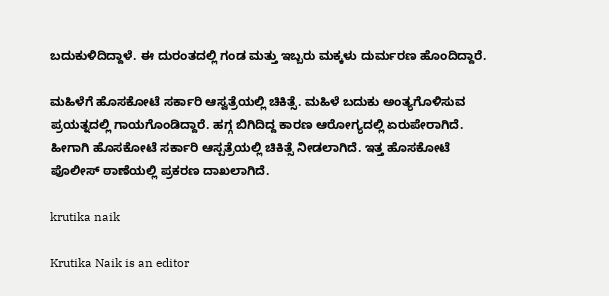ಬದುಕುಳಿದಿದ್ದಾಳೆ. ಈ ದುರಂತದಲ್ಲಿ ಗಂಡ ಮತ್ತು ಇಬ್ಬರು ಮಕ್ಕಳು ದುರ್ಮರಣ ಹೊಂದಿದ್ದಾರೆ.

ಮಹಿಳೆಗೆ ಹೊಸಕೋಟೆ ಸರ್ಕಾರಿ ಆಸ್ವತ್ರೆಯಲ್ಲಿ‌ ಚಿಕಿತ್ಸೆ. ಮಹಿಳೆ ಬದುಕು ಅಂತ್ಯಗೊಳಿಸುವ ಪ್ರಯತ್ನದಲ್ಲಿ ಗಾಯಗೊಂಡಿದ್ದಾರೆ. ಹಗ್ಗ ಬಿಗಿದಿದ್ದ ಕಾರಣ ಆರೋಗ್ಯದಲ್ಲಿ ಏರುಪೇರಾಗಿದೆ. ಹೀಗಾಗಿ ಹೊಸಕೋಟೆ ಸರ್ಕಾರಿ ಆಸ್ಪತ್ರೆಯಲ್ಲಿ ಚಿಕಿತ್ಸೆ ನೀಡಲಾಗಿದೆ. ಇತ್ತ ಹೊಸಕೋಟೆ ಪೊಲೀಸ್ ಠಾಣೆಯಲ್ಲಿ ಪ್ರಕರಣ ದಾಖಲಾಗಿದೆ.

krutika naik

Krutika Naik is an editor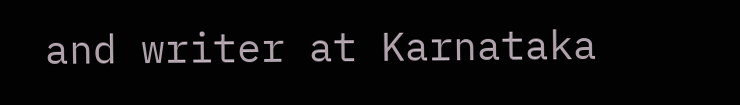and writer at Karnataka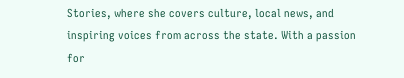Stories, where she covers culture, local news, and inspiring voices from across the state. With a passion for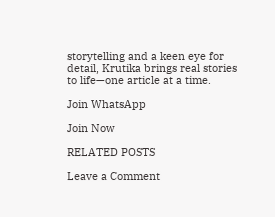storytelling and a keen eye for detail, Krutika brings real stories to life—one article at a time.

Join WhatsApp

Join Now

RELATED POSTS

Leave a Comment